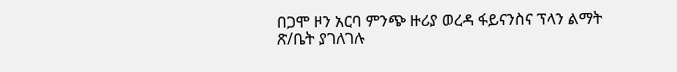በጋሞ ዞን አርባ ምንጭ ዙሪያ ወረዳ ፋይናንስና ፕላን ልማት ጽ/ቤት ያገለገሉ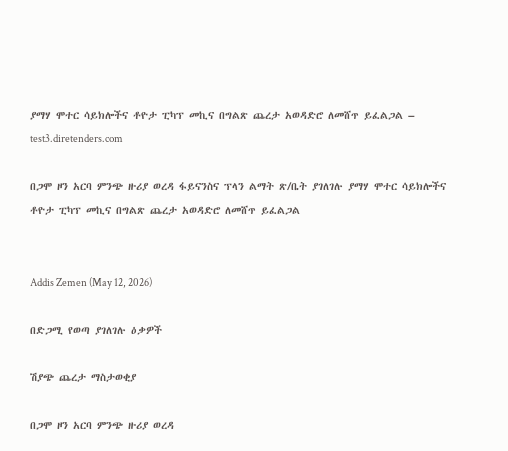ያማሃ ሞተር ሳይክሎችና ቶዮታ ፒካፕ መኪና በግልጽ ጨረታ አወዳድሮ ለመሸጥ ይፈልጋል – test3.diretenders.com

በጋሞ ዞን አርባ ምንጭ ዙሪያ ወረዳ ፋይናንስና ፕላን ልማት ጽ/ቤት ያገለገሉ ያማሃ ሞተር ሳይክሎችና ቶዮታ ፒካፕ መኪና በግልጽ ጨረታ አወዳድሮ ለመሸጥ ይፈልጋል


Addis Zemen (May 12, 2026)

በድጋሚ የወጣ ያገለገሉ ዕቃዎች

ሽያጭ ጨረታ ማስታወቂያ

በጋሞ ዞን አርባ ምንጭ ዙሪያ ወረዳ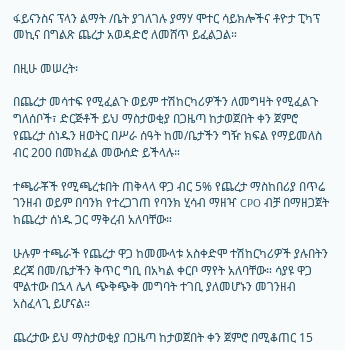ፋይናንስና ፕላን ልማት /ቤት ያገለገሉ ያማሃ ሞተር ሳይክሎችና ቶዮታ ፒካፕ መኪና በግልጽ ጨረታ አወዳድሮ ለመሸጥ ይፈልጋል።

በዚሁ መሠረት፡

በጨረታ መሳተፍ የሚፈልጉ ወይም ተሽከርካሪዎችን ለመግዛት የሚፈልጉ ግለሰቦች፣ ድርጅቶች ይህ ማስታወቂያ በጋዜጣ ከታወጀበት ቀን ጀምሮ የጨረታ ሰነዱን ዘወትር በሥራ ሰዓት ከመ/ቤታችን ግዥ ክፍል የማይመለስ ብር 200 በመክፈል መውሰድ ይችላሉ።

ተጫራቾች የሚጫረቱበት ጠቅላላ ዋጋ ብር 5% የጨረታ ማስከበሪያ በጥሬ ገንዘብ ወይም በባንክ የተረጋገጠ የባንክ ሂሳብ ማዘዣ CPO ብቻ በማዘጋጀት ከጨረታ ሰነዱ ጋር ማቅረብ አለባቸው።

ሁሉም ተጫራች የጨረታ ዋጋ ከመሙላቱ አስቀድሞ ተሽከርካሪዎች ያሉበትን ደረጃ በመ/ቤታችን ቅጥር ግቢ በአካል ቀርቦ ማየት አለባቸው። ሳያዩ ዋጋ ሞልተው በኋላ ሌላ ጭቅጭቅ መግባት ተገቢ ያለመሆኑን መገንዘብ አስፈላጊ ይሆናል።

ጨረታው ይህ ማስታወቂያ በጋዜጣ ከታወጀበት ቀን ጀምሮ በሚቆጠር 15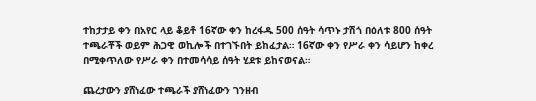ተከታታይ ቀን በአየር ላይ ቆይቶ 16ኛው ቀን ከረፋዱ 500 ሰዓት ሳጥኑ ታሽጎ በዕለቱ 800 ሰዓት ተጫራቾች ወይም ሕጋዊ ወኪሎች በተገኙበት ይከፈታል። 16ኛው ቀን የሥራ ቀን ሳይሆን ከቀረ በሚቀጥለው የሥራ ቀን በተመሳሳይ ሰዓት ሂደቱ ይከናወናል።

ጨረታውን ያሸነፈው ተጫራች ያሸነፈውን ገንዘብ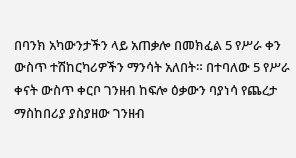በባንክ አካውንታችን ላይ አጠቃሎ በመክፈል 5 የሥራ ቀን ውስጥ ተሽከርካሪዎችን ማንሳት አለበት። በተባለው 5 የሥራ ቀናት ውስጥ ቀርቦ ገንዘብ ከፍሎ ዕቃውን ባያነሳ የጨረታ ማስከበሪያ ያስያዘው ገንዘብ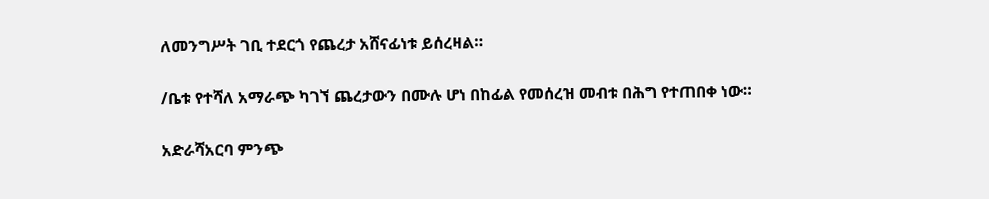ለመንግሥት ገቢ ተደርጎ የጨረታ አሸናፊነቱ ይሰረዛል።

/ቤቱ የተሻለ አማራጭ ካገኘ ጨረታውን በሙሉ ሆነ በከፊል የመሰረዝ መብቱ በሕግ የተጠበቀ ነው።

አድራሻአርባ ምንጭ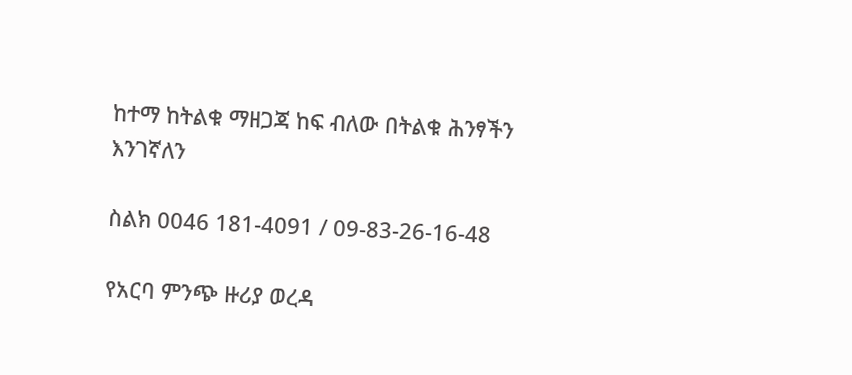ከተማ ከትልቁ ማዘጋጃ ከፍ ብለው በትልቁ ሕንፃችን እንገኛለን

ስልክ 0046 181-4091 / 09-83-26-16-48

የአርባ ምንጭ ዙሪያ ወረዳ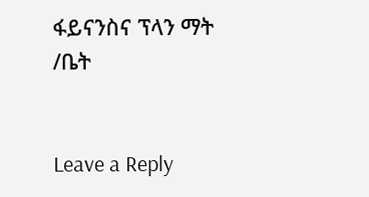ፋይናንስና ፕላን ማት /ቤት


Leave a Reply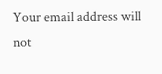Your email address will not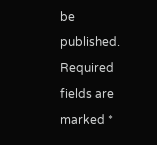be published. Required fields are marked *